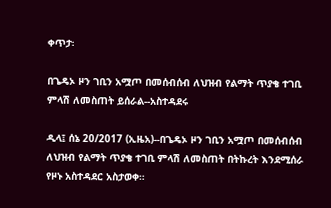ቀጥታ፡

በጌዴኦ ዞን ገቢን አሟጦ በመሰብሰብ ለህዝብ የልማት ጥያቄ ተገቢ ምላሽ ለመስጠት ይሰራል--አስተዳደሩ

ዲላ፤ ሰኔ 20/2017 (ኢዜአ)--በጌዴኦ ዞን ገቢን አሟጦ በመሰብሰብ ለህዝብ የልማት ጥያቄ ተገቢ ምላሽ ለመስጠት በትኩረት እንደሚሰራ የዞኑ አስተዳደር አስታወቀ።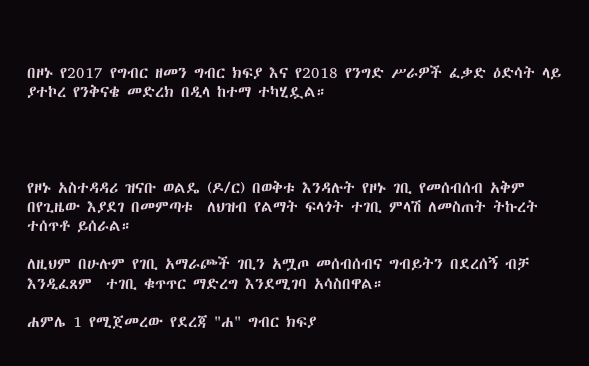በዞኑ የ2017 የግብር ዘመን ግብር ክፍያ እና የ2018 የንግድ ሥራዎች ፈቃድ ዕድሳት ላይ ያተኮረ የንቅናቄ መድረክ በዲላ ከተማ ተካሂዷል።




የዞኑ አስተዳዳሪ ዝናቡ ወልዴ (ዶ/ር) በወቅቱ እንዳሉት የዞኑ ገቢ የመሰብሰብ አቅም በየጊዜው እያደገ በመምጣቱ  ለህዝብ የልማት ፍላጎት ተገቢ ምላሽ ለመስጠት ትኩረት ተሰጥቶ ይሰራል።

ለዚህም በሁሉም የገቢ አማራጮች ገቢን አሟጦ መሰብሰብና ግብይትን በደረሰኝ ብቻ እንዲፈጸም  ተገቢ ቁጥጥር ማድረግ እንደሚገባ አሳስበዋል።

ሐምሌ 1 የሚጀመረው የደረጃ "ሐ" ግብር ክፍያ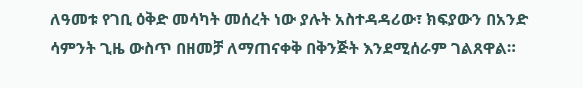ለዓመቱ የገቢ ዕቅድ መሳካት መሰረት ነው ያሉት አስተዳዳሪው፣ ክፍያውን በአንድ ሳምንት ጊዜ ውስጥ በዘመቻ ለማጠናቀቅ በቅንጅት እንደሚሰራም ገልጸዋል።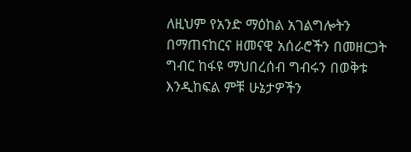ለዚህም የአንድ ማዕከል አገልግሎትን በማጠናከርና ዘመናዊ አሰራሮችን በመዘርጋት ግብር ከፋዩ ማህበረሰብ ግብሩን በወቅቱ እንዲከፍል ምቹ ሁኔታዎችን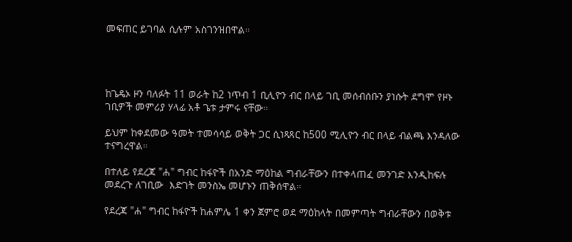መፍጠር ይገባል ሲሉም አስገንዝበዋል።




ከጌዴኦ ዞን ባለፉት 11 ወራት ከ2 ነጥብ 1 ቢሊዮን ብር በላይ ገቢ መሰብሰቡን ያነሱት ደግሞ የዞኑ ገቢዎች መምሪያ ሃላፊ አቶ ጌቱ ታምሩ ናቸው።

ይህም ከቀደመው ዓመት ተመሳሳይ ወቅት ጋር ሲነጻጸር ከ500 ሚሊዮን ብር በላይ ብልጫ እንዳለው ተናግረዋል።

በተለይ የደረጃ "ሐ" ግብር ከፋዮች በአንድ ማዕከል ግብራቸውን በተቀላጠፈ መንገድ እንዲከፍሉ መደረጉ ለገቢው  እድገት መንስኤ መሆኑን ጠቅሰዋል።

የደረጃ "ሐ" ግብር ከፋዮች ከሐምሌ 1 ቀን ጀምሮ ወደ ማዕከላት በመምጣት ግብራቸውን በወቅቱ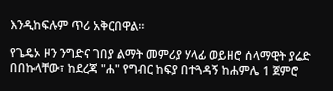እንዲከፍሉም ጥሪ አቅርበዋል።

የጌዴኦ ዞን ንግድና ገበያ ልማት መምሪያ ሃላፊ ወይዘሮ ሰላማዊት ያሬድ በበኩላቸው፣ ከደረጃ "ሐ" የግብር ከፍያ በተጓዳኝ ከሐምሌ 1 ጀምሮ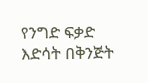የንግድ ፍቃድ እድሳት በቅንጅት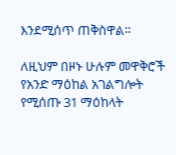እንደሚሰጥ ጠቅስዋል።

ለዚህም በዞኑ ሁሉም መዋቅሮች የአንድ ማዕከል አገልግሎት የሚሰጡ 31 ማዕከላት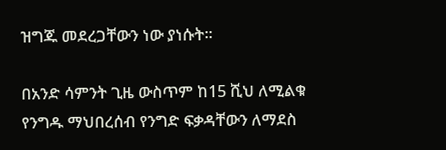ዝግጁ መደረጋቸውን ነው ያነሱት።

በአንድ ሳምንት ጊዜ ውስጥም ከ15 ሺህ ለሚልቁ የንግዱ ማህበረሰብ የንግድ ፍቃዳቸውን ለማደስ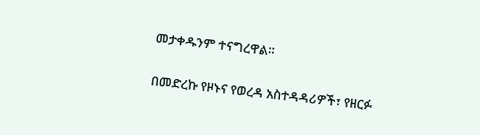መታቀዱንም ተናግረዋል።

በመድረኩ የዞኑና የወረዳ አስተዳዳሪዎች፣ የዘርፉ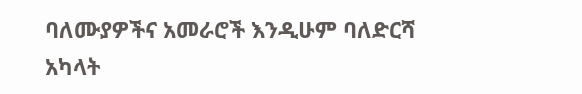ባለሙያዎችና አመራሮች እንዲሁም ባለድርሻ አካላት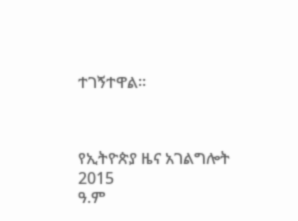ተገኝተዋል።



የኢትዮጵያ ዜና አገልግሎት
2015
ዓ.ም